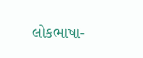લોકભાષા-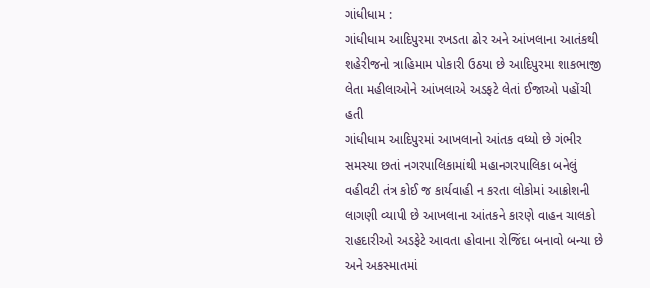ગાંધીધામ :
ગાંધીધામ આદિપુરમા રખડતા ઢોર અને આંખલાના આતંકથી શહેરીજનો ત્રાહિમામ પોકારી ઉઠયા છે આદિપુરમા શાકભાજી લેતા મહીલાઓને આંખલાએ અડફટે લેતાં ઈજાઓ પહોંચી હતી
ગાંધીધામ આદિપુરમાં આખલાનો આંતક વધ્યો છે ગંભીર સમસ્યા છતાં નગરપાલિકામાંથી મહાનગરપાલિકા બનેલું વહીવટી તંત્ર કોઈ જ કાર્યવાહી ન કરતા લોકોમાં આક્રોશની લાગણી વ્યાપી છે આખલાના આંતકને કારણે વાહન ચાલકો રાહદારીઓ અડફેટે આવતા હોવાના રોજિંદા બનાવો બન્યા છે અને અકસ્માતમાં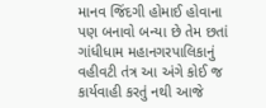માનવ જિંદગી હોમાઈ હોવાના પણ બનાવો બન્યા છે તેમ છતાં ગાંધીધામ મહાનગરપાલિકાનું વહીવટી તંત્ર આ અંગે કોઈ જ કાર્યવાહી કરતું નથી આજે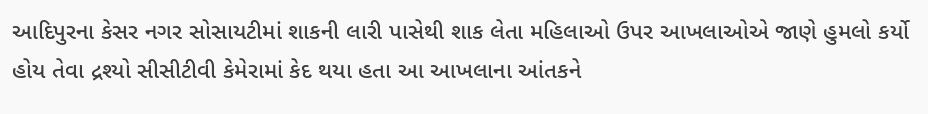આદિપુરના કેસર નગર સોસાયટીમાં શાકની લારી પાસેથી શાક લેતા મહિલાઓ ઉપર આખલાઓએ જાણે હુમલો કર્યો હોય તેવા દ્રશ્યો સીસીટીવી કેમેરામાં કેદ થયા હતા આ આખલાના આંતકને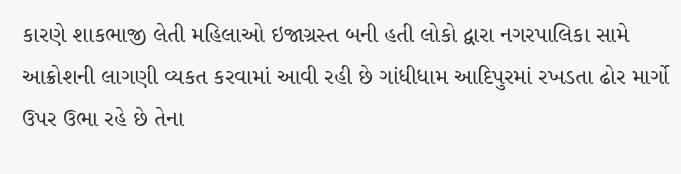કારણે શાકભાજી લેતી મહિલાઓ ઇજાગ્રસ્ત બની હતી લોકો દ્વારા નગરપાલિકા સામે આક્રોશની લાગણી વ્યકત કરવામાં આવી રહી છે ગાંધીધામ આદિપુરમાં રખડતા ઢોર માર્ગો ઉપર ઉભા રહે છે તેના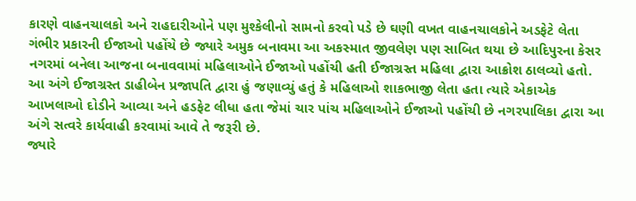કારણે વાહનચાલકો અને રાહદારીઓને પણ મુશ્કેલીનો સામનો કરવો પડે છે ઘણી વખત વાહનચાલકોને અડફેટે લેતા ગંભીર પ્રકારની ઈજાઓ પહોંચે છે જ્યારે અમુક બનાવમા આ અકસ્માત જીવલેણ પણ સાબિત થયા છે આદિપુરના કેસર નગરમાં બનેલા આજના બનાવવામાં મહિલાઓને ઈજાઓ પહોંચી હતી ઈજાગ્રસ્ત મહિલા દ્વારા આક્રોશ ઠાલવ્યો હતો.
આ અંગે ઈજાગ્રસ્ત ડાહીબેન પ્રજાપતિ દ્વારા હું જણાવ્યું હતું કે મહિલાઓ શાકભાજી લેતા હતા ત્યારે એકાએક આખલાઓ દોડીને આવ્યા અને હડફેટ લીધા હતા જેમાં ચાર પાંચ મહિલાઓને ઈજાઓ પહોંચી છે નગરપાલિકા દ્વારા આ અંગે સત્વરે કાર્યવાહી કરવામાં આવે તે જરૂરી છે.
જ્યારે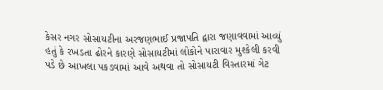કેસર નગર સોસાયટીના અરજણભાઈ પ્રજાપતિ દ્વારા જણાવવામાં આવ્યું હતું કે રખડતા ઢોરને કારણે સોસાયટીમાં લોકોને પારાવાર મુશ્કેલી કરવી પડે છે આખલા પકડવામાં આવે અથવા તો સોસાયટી વિસ્તારમાં ગેટ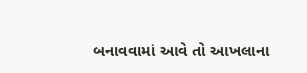બનાવવામાં આવે તો આખલાના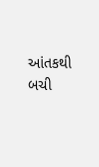આંતકથી બચી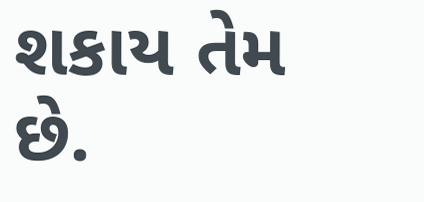શકાય તેમ છે.